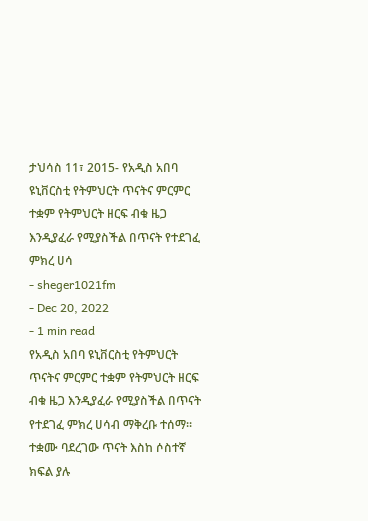ታህሳስ 11፣ 2015- የአዲስ አበባ ዩኒቨርስቲ የትምህርት ጥናትና ምርምር ተቋም የትምህርት ዘርፍ ብቁ ዜጋ እንዲያፈራ የሚያስችል በጥናት የተደገፈ ምክረ ሀሳ
- sheger1021fm
- Dec 20, 2022
- 1 min read
የአዲስ አበባ ዩኒቨርስቲ የትምህርት ጥናትና ምርምር ተቋም የትምህርት ዘርፍ ብቁ ዜጋ እንዲያፈራ የሚያስችል በጥናት የተደገፈ ምክረ ሀሳብ ማቅረቡ ተሰማ፡፡
ተቋሙ ባደረገው ጥናት እስከ ሶስተኛ ክፍል ያሉ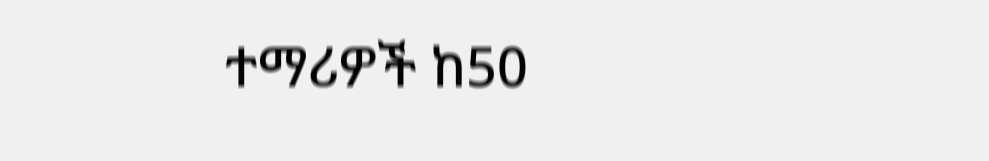ተማሪዎች ከ50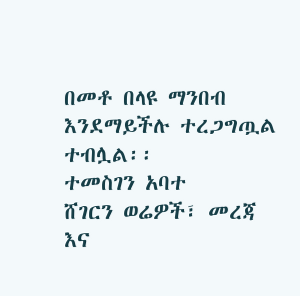በመቶ በላዩ ማንበብ እንደማይችሉ ተረጋግጧል ተብሏል፡፡
ተመስገን አባተ
ሸገርን ወሬዎች፣ መረጃ እና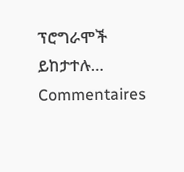ፕሮግራሞች ይከታተሉ…
Commentaires